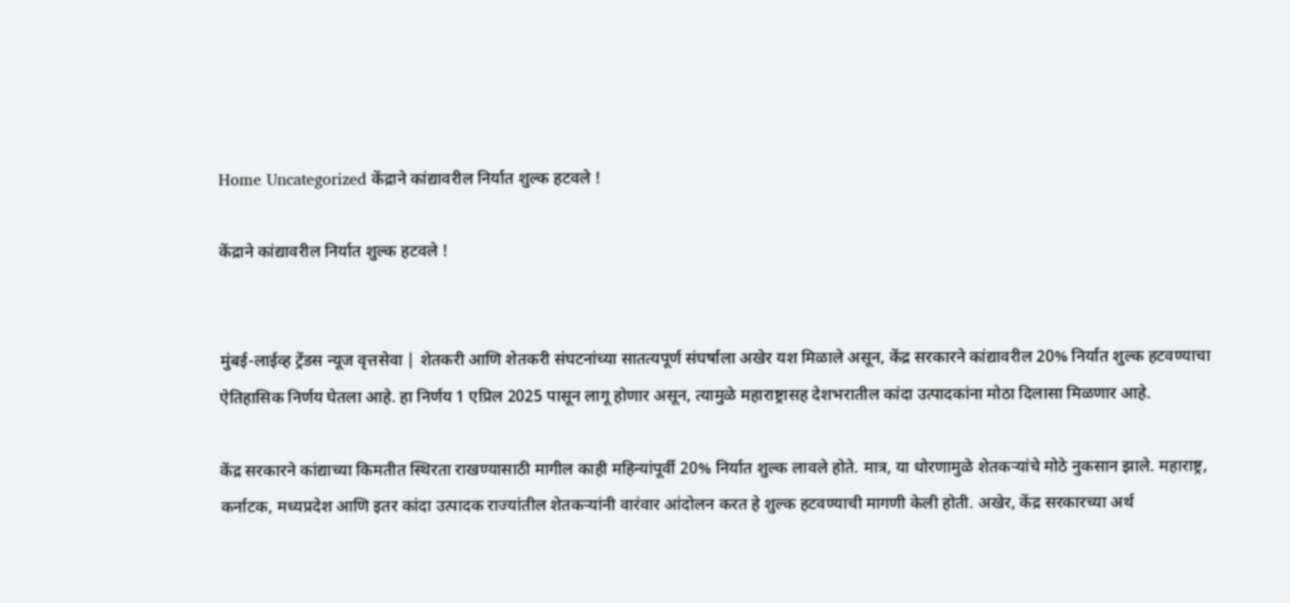Home Uncategorized केंद्राने कांद्यावरील निर्यात शुल्क हटवले !

केंद्राने कांद्यावरील निर्यात शुल्क हटवले !


मुंबई-लाईव्ह ट्रेंडस न्यूज वृत्तसेवा | शेतकरी आणि शेतकरी संघटनांच्या सातत्यपूर्ण संघर्षाला अखेर यश मिळाले असून, केंद्र सरकारने कांद्यावरील 20% निर्यात शुल्क हटवण्याचा ऐतिहासिक निर्णय घेतला आहे. हा निर्णय 1 एप्रिल 2025 पासून लागू होणार असून, त्यामुळे महाराष्ट्रासह देशभरातील कांदा उत्पादकांना मोठा दिलासा मिळणार आहे.

केंद्र सरकारने कांद्याच्या किमतीत स्थिरता राखण्यासाठी मागील काही महिन्यांपूर्वी 20% निर्यात शुल्क लावले होते. मात्र, या धोरणामुळे शेतकऱ्यांचे मोठे नुकसान झाले. महाराष्ट्र, कर्नाटक, मध्यप्रदेश आणि इतर कांदा उत्पादक राज्यांतील शेतकऱ्यांनी वारंवार आंदोलन करत हे शुल्क हटवण्याची मागणी केली होती. अखेर, केंद्र सरकारच्या अर्थ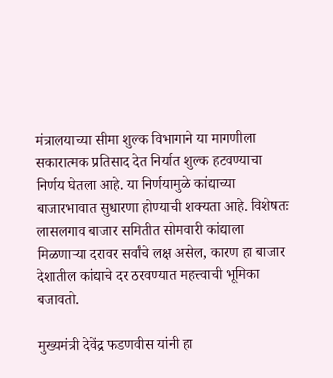मंत्रालयाच्या सीमा शुल्क विभागाने या मागणीला सकारात्मक प्रतिसाद देत निर्यात शुल्क हटवण्याचा निर्णय घेतला आहे. या निर्णयामुळे कांद्याच्या बाजारभावात सुधारणा होण्याची शक्यता आहे. विशेषतः लासलगाव बाजार समितीत सोमवारी कांद्याला मिळणाऱ्या दरावर सर्वांचे लक्ष असेल, कारण हा बाजार देशातील कांद्याचे दर ठरवण्यात महत्त्वाची भूमिका बजावतो.

मुख्यमंत्री देवेंद्र फडणवीस यांनी हा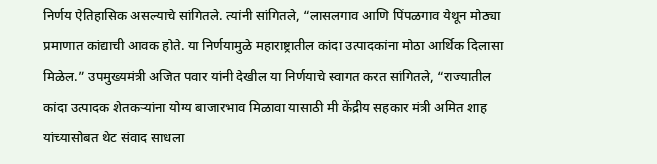निर्णय ऐतिहासिक असल्याचे सांगितले. त्यांनी सांगितले, “लासलगाव आणि पिंपळगाव येथून मोठ्या प्रमाणात कांद्याची आवक होते. या निर्णयामुळे महाराष्ट्रातील कांदा उत्पादकांना मोठा आर्थिक दिलासा मिळेल.” उपमुख्यमंत्री अजित पवार यांनी देखील या निर्णयाचे स्वागत करत सांगितले, “राज्यातील कांदा उत्पादक शेतकऱ्यांना योग्य बाजारभाव मिळावा यासाठी मी केंद्रीय सहकार मंत्री अमित शाह यांच्यासोबत थेट संवाद साधला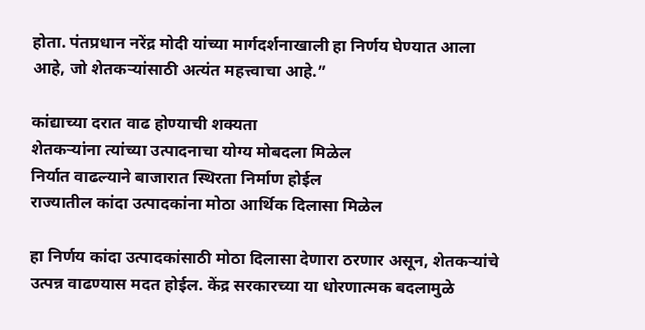होता. पंतप्रधान नरेंद्र मोदी यांच्या मार्गदर्शनाखाली हा निर्णय घेण्यात आला आहे, जो शेतकऱ्यांसाठी अत्यंत महत्त्वाचा आहे.”

कांद्याच्या दरात वाढ होण्याची शक्यता
शेतकऱ्यांना त्यांच्या उत्पादनाचा योग्य मोबदला मिळेल
निर्यात वाढल्याने बाजारात स्थिरता निर्माण होईल
राज्यातील कांदा उत्पादकांना मोठा आर्थिक दिलासा मिळेल

हा निर्णय कांदा उत्पादकांसाठी मोठा दिलासा देणारा ठरणार असून, शेतकऱ्यांचे उत्पन्न वाढण्यास मदत होईल. केंद्र सरकारच्या या धोरणात्मक बदलामुळे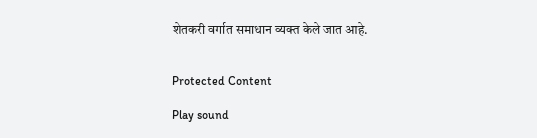शेतकरी वर्गात समाधान व्यक्त केले जात आहे.


Protected Content

Play sound